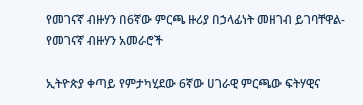የመገናኛ ብዙሃን በ6ኛው ምርጫ ዙሪያ በኃላፊነት መዘገብ ይገባቸዋል- የመገናኛ ብዙሃን አመራሮች

ኢትዮጵያ ቀጣይ የምታካሂደው 6ኛው ሀገራዊ ምርጫው ፍትሃዊና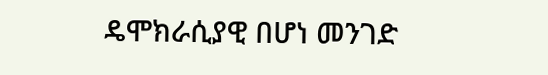ዴሞክራሲያዊ በሆነ መንገድ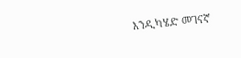እንዲካሄድ መገናኛ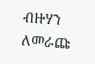ብዙሃን ለመራጩ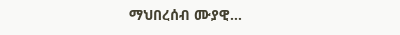ማህበረሰብ ሙያዊ…